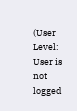(User Level: User is not logged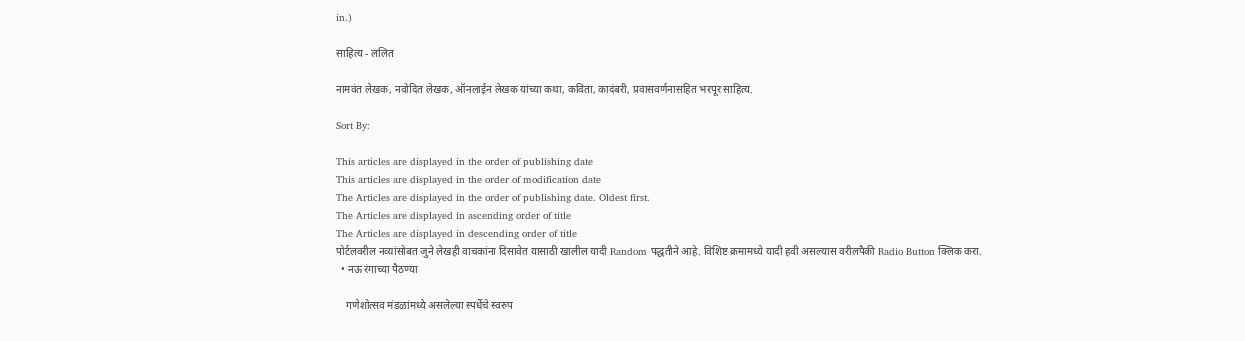in.)

साहित्य - ललित

नामवंत लेखक, नवोदित लेखक, ऑनलाईन लेखक यांच्या कथा, कविता, कादंबरी, प्रवासवर्णनासहित भरपूर साहित्य.

Sort By:

This articles are displayed in the order of publishing date
This articles are displayed in the order of modification date
The Articles are displayed in the order of publishing date. Oldest first.
The Articles are displayed in ascending order of title
The Articles are displayed in descending order of title
पोर्टलवरील नव्यांसोबत जुने लेखही वाचकांना दिसावेत यासाठी खालील यादी Random पद्धतीने आहे. विशिष्ट क्रमामध्ये यादी हवी असल्यास वरीलपैकी Radio Button क्लिक करा.
  • नऊ रंगाच्या पैठण्या

    गणेशोत्सव मंडळांमध्ये असलेल्या स्पर्धेचे स्वरुप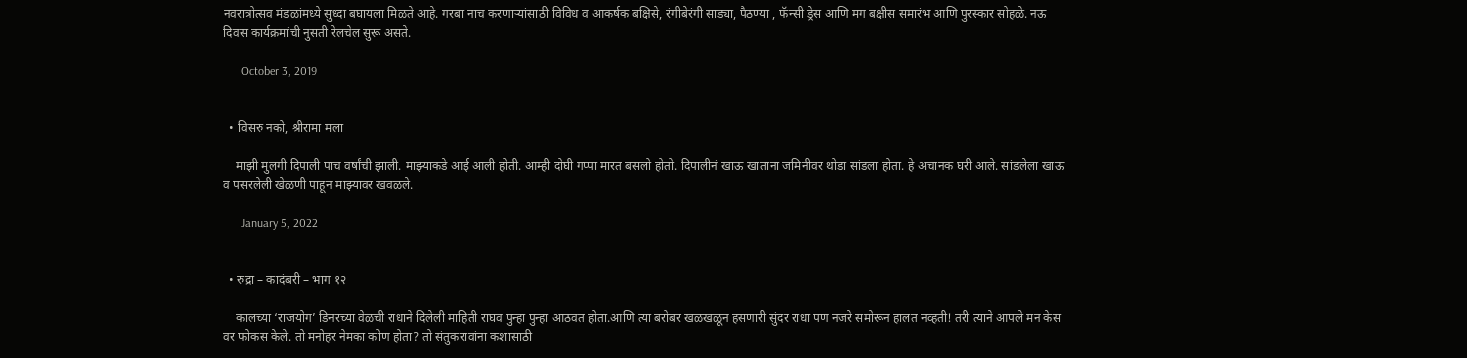नवरात्रोत्सव मंडळांमध्ये सुध्दा बघायला मिळते आहे. गरबा नाच करणाऱ्यांसाठी विविध व आकर्षक बक्षिसे, रंगीबेरंगी साड्या, पैठण्या , फॅन्सी ड्रेस आणि मग बक्षीस समारंभ आणि पुरस्कार सोहळे. नऊ दिवस कार्यक्रमांची नुसती रेलचेल सुरू असते.

      October 3, 2019


  • विसरु नको, श्रीरामा मला

    माझी मुलगी दिपाली पाच वर्षांची झाली. माझ्याकडे आई आली होती. आम्ही दोघी गप्पा मारत बसलो होतो. दिपालीनं खाऊ खाताना जमिनीवर थोडा सांडला होता. हे अचानक घरी आले. सांडलेला खाऊ व पसरलेली खेळणी पाहून माझ्यावर खवळले.

      January 5, 2022


  • रुद्रा – कादंबरी – भाग १२

    कालच्या ‘राजयोग’ डिनरच्या वेळची राधाने दिलेली माहिती राघव पुन्हा पुन्हा आठवत होता.आणि त्या बरोबर खळखळून हसणारी सुंदर राधा पण नजरे समोरून हालत नव्हती! तरी त्याने आपले मन केस वर फोकस केले. तो मनोहर नेमका कोण होता? तो संतुकरावांना कशासाठी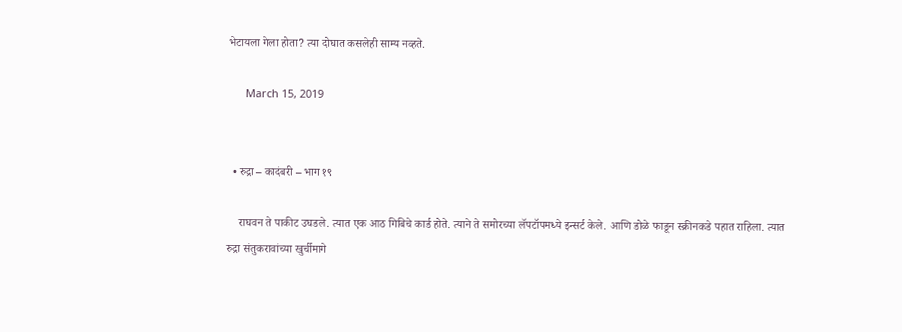भेटायला गेला होता? त्या दोघात कसलेही साम्य नव्हते.

      March 15, 2019


  • रुद्रा – कादंबरी – भाग १९

    राघवन ते पाकीट उघडले. त्यात एक आठ गिबिचे कार्ड होते. त्याने ते समोरच्या लॅपटॉपमध्ये इन्सर्ट केले. आणि डोळे फाडून स्क्रीनकडे पहात राहिला. त्यात रुद्रा संतुकरावांच्या खुर्चीमागे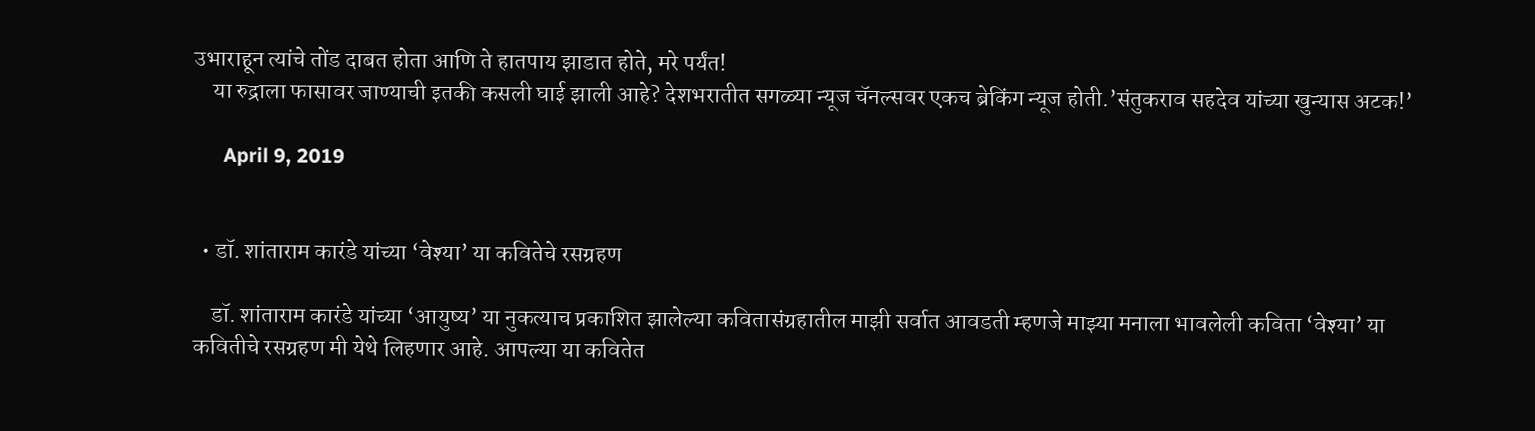उभाराहून त्यांचे तोंड दाबत होता आणि ते हातपाय झाडात होते, मरे पर्यंत!
    या रुद्राला फासावर जाण्याची इतकी कसली घाई झाली आहे? देशभरातीत सगळ्या न्यूज चॅनल्सवर एकच ब्रेकिंग न्यूज होती.’संतुकराव सहदेव यांच्या खुन्यास अटक!’

      April 9, 2019


  • डॉ. शांताराम कारंडे यांच्या ‘वेश्या’ या कवितेचे रसग्रहण

    डॉ. शांताराम कारंडे यांच्या ‘आयुष्य’ या नुकत्याच प्रकाशित झालेल्या कवितासंग्रहातील माझी सर्वात आवडती म्हणजे माझ्या मनाला भावलेली कविता ‘वेश्या’ या कवितीचे रसग्रहण मी येथे लिहणार आहे. आपल्या या कवितेत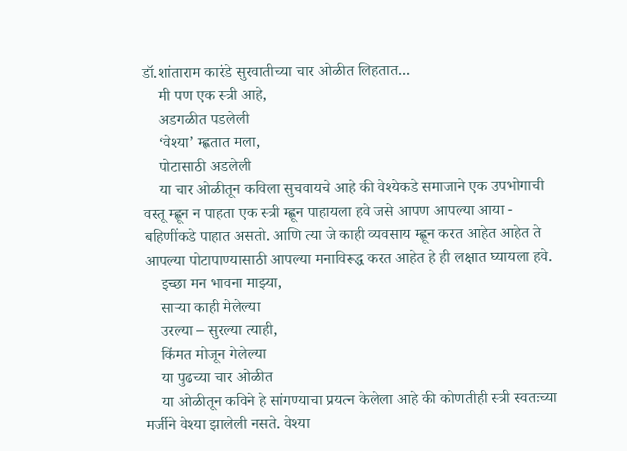डॉ.शांताराम कारंडे सुरवातीच्या चार ओळीत लिहतात...
    मी पण एक स्त्री आहे,
    अडगळीत पडलेली
    ‘वेश्या’ म्ह्णतात मला,
    पोटासाठी अडलेली
    या चार ओळीतून कविला सुचवायचे आहे की वेश्येकडे समाजाने एक उपभोगाची वस्तू म्ह्णून न पाहता एक स्त्री म्ह्णून पाहायला हवे जसे आपण आपल्या आया - बहिणींकडे पाहात असतो. आणि त्या जे काही व्यवसाय म्ह्णून करत आहेत आहेत ते आपल्या पोटापाण्यासाठी आपल्या मनाविरूद्ध करत आहेत हे ही लक्षात घ्यायला हवे.
    इच्छा मन भावना माझ्या,
    सार्‍या काही मेलेल्या
    उरल्या – सुरल्या त्याही,
    किंमत मोजून गेलेल्या
    या पुढच्या चार ओळीत
    या ओळीतून कविने हे सांगण्याचा प्रयत्न केलेला आहे की कोणतीही स्त्री स्वतःच्या मर्जीने वेश्या झालेली नसते. वेश्या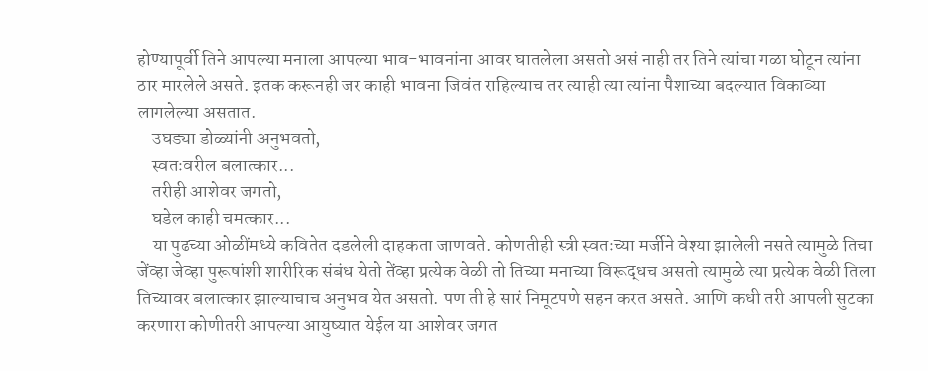होण्यापूर्वी तिने आपल्या मनाला आपल्या भाव-भावनांना आवर घातलेला असतो असं नाही तर तिने त्यांचा गळा घोटून त्यांना ठार मारलेले असते. इतक करूनही जर काही भावना जिवंत राहिल्याच तर त्याही त्या त्यांना पैशाच्या बदल्यात विकाव्या लागलेल्या असतात.
    उघड्या डोळ्यांनी अनुभवतो,
    स्वतःवरील बलात्कार...
    तरीही आशेवर जगतो,
    घडेल काही चमत्कार...
    या पुढच्या ओळींमध्ये कवितेत दडलेली दाहकता जाणवते. कोणतीही स्त्री स्वतःच्या मर्जीने वेश्या झालेली नसते त्यामुळे तिचा जेंव्हा जेव्हा पुरूषांशी शारीरिक संबंध येतो तेंव्हा प्रत्येक वेळी तो तिच्या मनाच्या विरूद्धच असतो त्यामुळे त्या प्रत्येक वेळी तिला तिच्यावर बलात्कार झाल्याचाच अनुभव येत असतो. पण ती हे सारं निमूटपणे सहन करत असते. आणि कधी तरी आपली सुटका करणारा कोणीतरी आपल्या आयुष्यात येईल या आशेवर जगत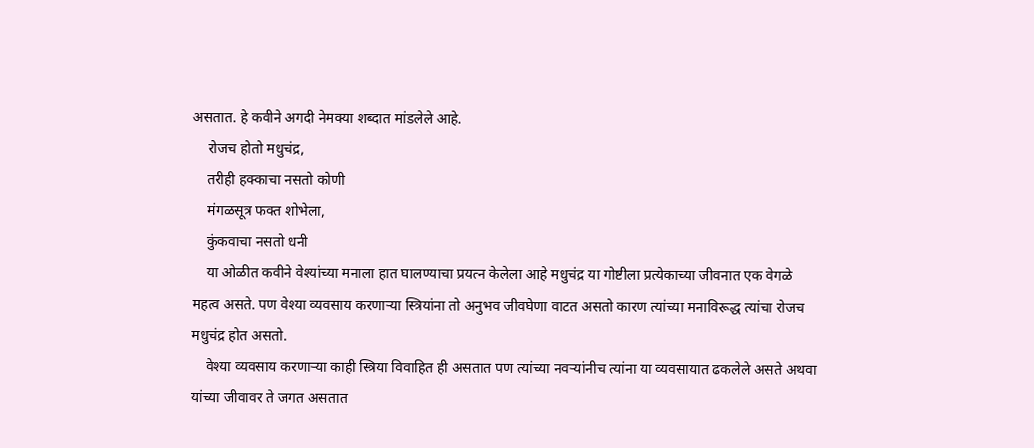असतात. हे कवीने अगदी नेमक्या शब्दात मांडलेले आहे.
    रोजच होतो मधुचंद्र,
    तरीही हक्काचा नसतो कोणी
    मंगळसूत्र फक्त शोभेला,
    कुंकवाचा नसतो धनी
    या ओळीत कवीने वेश्यांच्या मनाला हात घालण्याचा प्रयत्न केलेला आहे मधुचंद्र या गोष्टीला प्रत्येकाच्या जीवनात एक वेगळे महत्व असते. पण वेश्या व्यवसाय करणार्‍या स्त्रियांना तो अनुभव जीवघेणा वाटत असतो कारण त्यांच्या मनाविरूद्ध त्यांचा रोजच मधुचंद्र होत असतो.
    वेश्या व्यवसाय करणार्‍या काही स्त्रिया विवाहित ही असतात पण त्यांच्या नवर्‍यांनीच त्यांना या व्यवसायात ढकलेले असते अथवा यांच्या जीवावर ते जगत असतात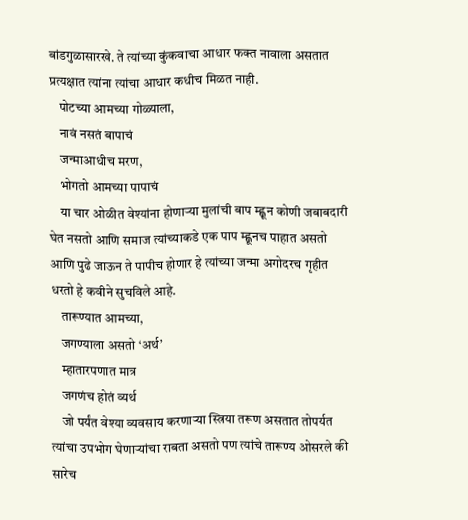बांडगुळासारखे. ते त्यांच्या कुंकवाचा आधार फक्त नावाला असतात प्रत्यक्षात त्यांना त्यांचा आधार कधीच मिळत नाही.
    पोटच्या आमच्या गोळ्याला,
    नावं नसतं बापाचं
    जन्माआधीच मरण,
    भोगतो आमच्या पापाचं
    या चार ओळीत वेश्यांना होणार्‍या मुलांची बाप म्ह्णून कोणी जबाबदारी घेत नसतो आणि समाज त्यांच्याकडे एक पाप म्ह्णूनच पाहात असतो आणि पुढे जाऊन ते पापीच होणार हे त्यांच्या जन्मा अगोदरच गृहीत धरतो हे कवीने सुचविले आहे.
    तारूण्यात आमच्या,
    जगण्याला असतो ‘अर्थ’
    म्हातारपणात मात्र
    जगणंच होतं व्यर्थ
    जो पर्यंत वेश्या व्यवसाय करणार्‍या स्त्रिया तरूण असतात तोपर्यत त्यांचा उपभोग घेणार्‍यांचा राबता असतो पण त्यांचे तारूण्य ओसरले की सारेच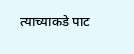त्याच्याकडे पाट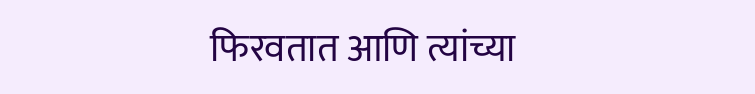फिरवतात आणि त्यांच्या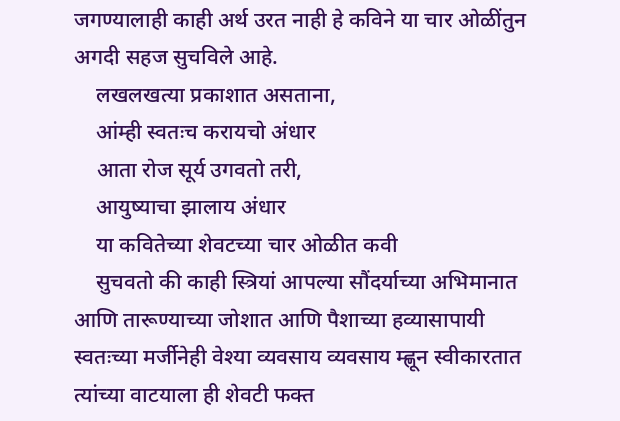जगण्यालाही काही अर्थ उरत नाही हे कविने या चार ओळींतुन अगदी सहज सुचविले आहे.
    लखलखत्या प्रकाशात असताना,
    आंम्ही स्वतःच करायचो अंधार
    आता रोज सूर्य उगवतो तरी,
    आयुष्याचा झालाय अंधार
    या कवितेच्या शेवटच्या चार ओळीत कवी
    सुचवतो की काही स्त्रियां आपल्या सौंदर्याच्या अभिमानात आणि तारूण्याच्या जोशात आणि पैशाच्या हव्यासापायी स्वतःच्या मर्जीनेही वेश्या व्यवसाय व्यवसाय म्ह्णून स्वीकारतात त्यांच्या वाटयाला ही शेवटी फक्त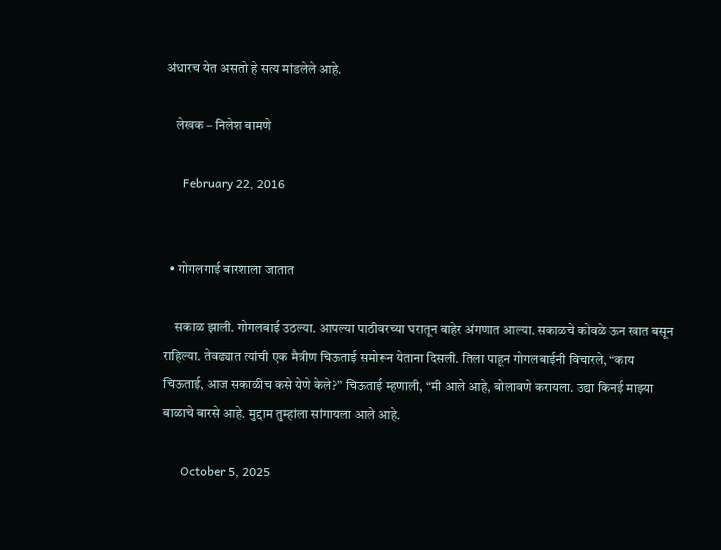अंधारच येत असतो हे सत्य मांडलेले आहे.

    लेखक – निलेश बामणे

      February 22, 2016


  • गोगलगाई बारशाला जातात

    सकाळ झाली. गोगलबाई उठल्या. आपल्या पाठीवरच्या घरातून बाहेर अंगणात आल्या. सकाळचे कोवळे ऊन खात बसून राहिल्या. तेवढ्यात त्यांची एक मैत्रीण चिऊताई समोरून येताना दिसली. तिला पाहून गोगलबाईनी विचारले, “काय चिऊताई, आज सकाळीच कसे येणे केले?” चिऊताई म्हणाली, “मी आले आहे, बोलावणे करायला. उद्या किनई माझ्या बाळाचे बारसे आहे. मुद्दाम तुम्हांला सांगायला आले आहे.

      October 5, 2025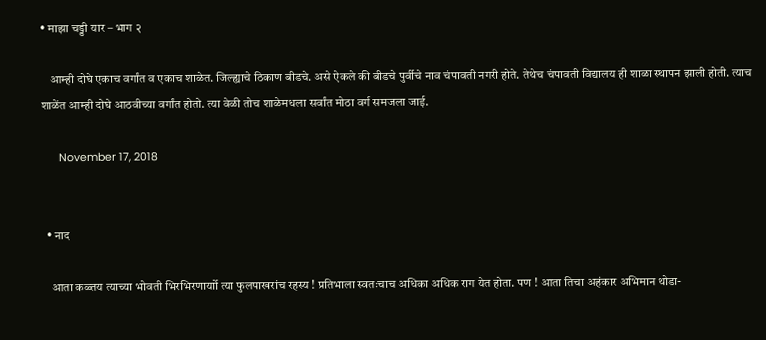• माझा चड्डी यार – भाग २

    आम्ही दोघे एकाच वर्गांत व एकाच शाळेत. जिल्ह्याचे ठिकाण बीडचे. असे ऐकले की बीडचे पुर्वीचे नाव चंपावती नगरी होते. तेथेच चंपावती विद्यालय ही शाळा स्थापन झाली होती. त्याच शाळेंत आम्ही दोघे आठवीच्या वर्गांत होतो. त्या वेळी तोच शाळेमधला सर्वांत मोठा वर्ग समजला जाई.

      November 17, 2018


  • नाद

    आता कळ्तय त्याच्या भोवती भिरभिरणार्याो त्या फुलपाखरांच रहस्य ! प्रतिभाला स्वतःचाच अधिका अधिक राग येत होता. पण ! आता तिचा अहंकार अभिमान थोडा-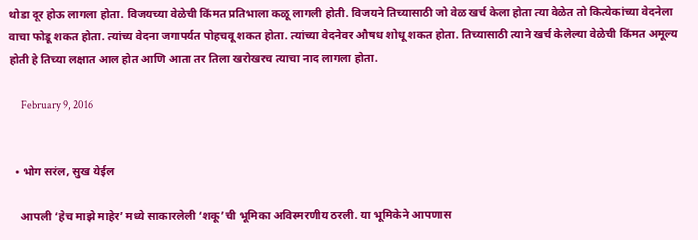थोडा दूर होऊ लागला होता. विजयच्या वेळेची किंमत प्रतिभाला कळू लागली होती. विजयने तिच्यासाठी जो वेळ खर्च केला होता त्या वेळेत तो कित्येकांच्या वेदनेला वाचा फोडू शकत होता. त्यांच्य वेदना जगापर्यत पोहचवू शकत होता. त्यांच्या वेदनेवर औषध शोधू शकत होता. तिच्यासाठी त्याने खर्च केलेल्या वेळेची किंमत अमूल्य होती हे तिच्या लक्षात आल होत आणि आता तर तिला खरोखरच त्याचा नाद लागला होता.

      February 9, 2016


  • भोग सरंल, सुख येईल

    आपली ‘हेच माझे माहेर’ मध्ये साकारलेली ‘शकू’ची भूमिका अविस्मरणीय ठरली. या भूमिकेने आपणास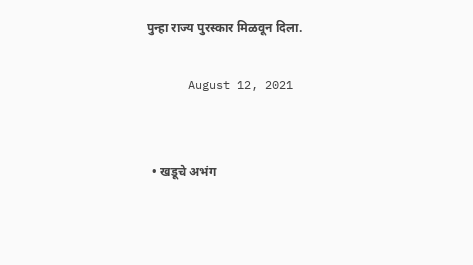पुन्हा राज्य पुरस्कार मिळवून दिला.

      August 12, 2021


  • खडूचे अभंग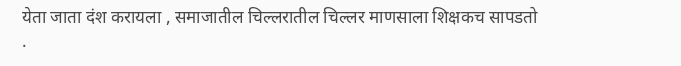येता जाता दंश करायला , समाजातील चिल्लरातील चिल्लर माणसाला शिक्षकच सापडतो .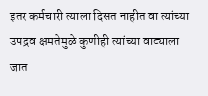इतर कर्मचारी त्याला दिसत नाहीत वा त्यांच्या उपद्रव क्षमतेमुळे कुणीही त्यांच्या वाट्याला जात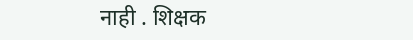नाही . शिक्षक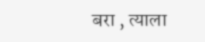बरा , त्याला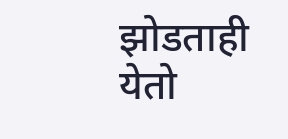झोडताही येतो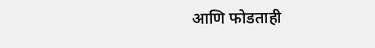आणि फोडताही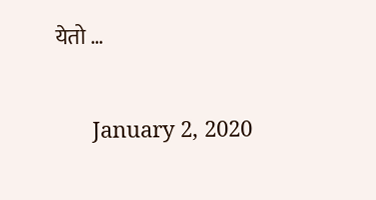येतो …

      January 2, 2020